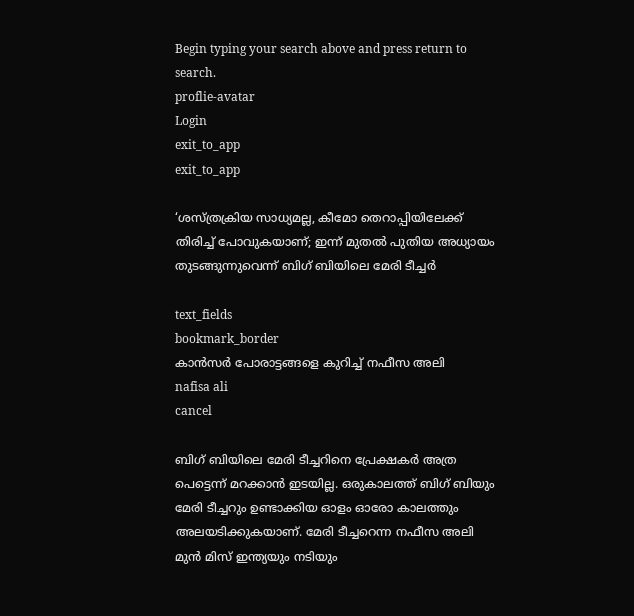Begin typing your search above and press return to search.
proflie-avatar
Login
exit_to_app
exit_to_app

‘ശസ്ത്രക്രിയ സാധ്യമല്ല, കീമോ തെറാപ്പിയിലേക്ക് തിരിച്ച് പോവുകയാണ്; ഇന്ന് മുതല്‍ പുതിയ അധ്യായം തുടങ്ങുന്നുവെന്ന് ബിഗ് ബിയിലെ മേരി ടീച്ചർ

text_fields
bookmark_border
കാൻസർ പോരാട്ടങ്ങളെ കുറിച്ച് നഫീസ അലി
nafisa ali
cancel

ബിഗ് ബിയിലെ മേരി ടീച്ചറിനെ പ്രേക്ഷകർ അത്ര പെട്ടെന്ന് മറക്കാൻ ഇടയില്ല. ഒരുകാലത്ത് ബിഗ് ബിയും മേരി ടീച്ചറും ഉണ്ടാക്കിയ ഓളം ഓരോ കാലത്തും അലയടിക്കുകയാണ്. മേരി ടീച്ചറെന്ന നഫീസ അലി മുൻ മിസ് ഇന്ത്യയും നടിയും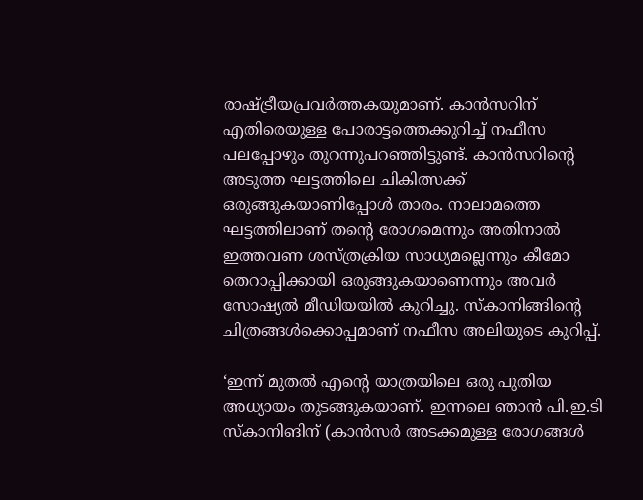രാഷ്ട്രീയപ്രവർത്തകയുമാണ്. കാൻസറിന് എതിരെയുള്ള പോരാട്ടത്തെക്കുറിച്ച് നഫീസ പലപ്പോഴും തുറന്നുപറഞ്ഞിട്ടുണ്ട്. കാൻസറിന്റെ അടുത്ത ഘട്ടത്തിലെ ചികിത്സക്ക് ഒരുങ്ങുകയാണിപ്പോൾ താരം. നാലാമത്തെ ഘട്ടത്തിലാണ് തന്‍റെ രോഗമെന്നും അതിനാല്‍ ഇത്തവണ ശസ്ത്രക്രിയ സാധ്യമല്ലെന്നും കീമോ തെറാപ്പിക്കായി ഒരുങ്ങുകയാണെന്നും അവര്‍ സോഷ്യല്‍ മീഡിയയില്‍ കുറിച്ചു. സ്കാനിങ്ങിന്റെ ചിത്രങ്ങള്‍ക്കൊപ്പമാണ് നഫീസ അലിയുടെ കുറിപ്പ്.

‘ഇന്ന് മുതല്‍ എന്‍റെ യാത്രയിലെ ഒരു പുതിയ അധ്യായം തുടങ്ങുകയാണ്. ഇന്നലെ ഞാന്‍ പി.ഇ.ടി സ്കാനിങിന് (കാന്‍സര്‍ അടക്കമുള്ള രോഗങ്ങള്‍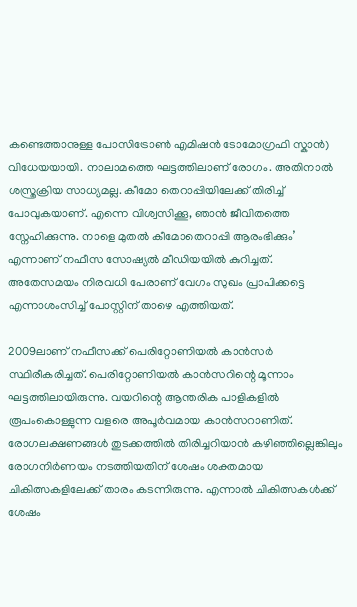കണ്ടെത്താനുള്ള പോസിട്രോണ്‍ എമിഷന്‍ ടോമോഗ്രഫി സ്കാന്‍) വിധേയയായി. നാലാമത്തെ ഘട്ടത്തിലാണ് രോഗം. അതിനാല്‍ ശസ്ത്രക്രിയ സാധ്യമല്ല. കീമോ തെറാപ്പിയിലേക്ക് തിരിച്ച് പോവുകയാണ്. എന്നെ വിശ്വസിക്കൂ, ഞാന്‍ ജീവിതത്തെ സ്നേഹിക്കുന്നു. നാളെ മുതല്‍ കീമോതെറാപ്പി ആരംഭിക്കും’ എന്നാണ് നഫീസ സോഷ്യല്‍ മീഡിയയില്‍ കുറിച്ചത്. അതേസമയം നിരവധി പേരാണ് വേഗം സുഖം പ്രാപിക്കട്ടെ എന്നാശംസിച്ച് പോസ്റ്റിന് താഴെ എത്തിയത്.

2009ലാണ് നഫീസക്ക് പെരിറ്റോണിയൽ കാൻസർ സ്ഥിരീകരിച്ചത്. പെരിറ്റോണിയൽ കാൻസറിന്റെ മൂന്നാം ഘട്ടത്തിലായിരുന്നു. വയറിന്റെ ആന്തരിക പാളികളിൽ രൂപംകൊള്ളുന്ന വളരെ അപൂർവമായ കാൻസറാണിത്. രോഗലക്ഷണങ്ങൾ തുടക്കത്തിൽ തിരിച്ചറിയാൻ കഴിഞ്ഞില്ലെങ്കിലും രോഗനിർണയം നടത്തിയതിന് ശേഷം ശക്തമായ ചികിത്സകളിലേക്ക് താരം കടന്നിരുന്നു. എന്നാല്‍ ചികിത്സകള്‍ക്ക് ശേഷം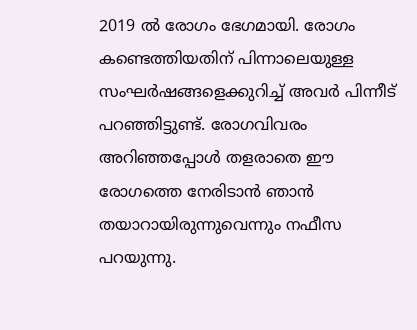2019 ല്‍ രോഗം ഭേഗമായി. രോഗം കണ്ടെത്തിയതിന് പിന്നാലെയുള്ള സംഘര്‍ഷങ്ങളെക്കുറിച്ച് അവര്‍ പിന്നീട് പറഞ്ഞിട്ടുണ്ട്. രോഗവിവരം അറിഞ്ഞപ്പോൾ തളരാതെ ഈ രോഗത്തെ നേരിടാൻ ഞാൻ തയാറായിരുന്നുവെന്നും നഫീസ പറയുന്നു.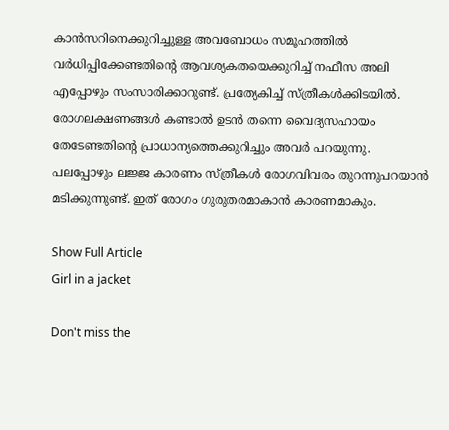കാൻസറിനെക്കുറിച്ചുള്ള അവബോധം സമൂഹത്തിൽ വർധിപ്പിക്കേണ്ടതിന്റെ ആവശ്യകതയെക്കുറിച്ച് നഫീസ അലി എപ്പോഴും സംസാരിക്കാറുണ്ട്. പ്രത്യേകിച്ച് സ്ത്രീകൾക്കിടയിൽ. രോഗലക്ഷണങ്ങൾ കണ്ടാൽ ഉടൻ തന്നെ വൈദ്യസഹായം തേടേണ്ടതിന്റെ പ്രാധാന്യത്തെക്കുറിച്ചും അവർ പറയുന്നു. പലപ്പോഴും ലജ്ജ കാരണം സ്ത്രീകൾ രോഗവിവരം തുറന്നുപറയാൻ മടിക്കുന്നുണ്ട്. ഇത് രോഗം ഗുരുതരമാകാൻ കാരണമാകും.

Show Full Article
Girl in a jacket

Don't miss the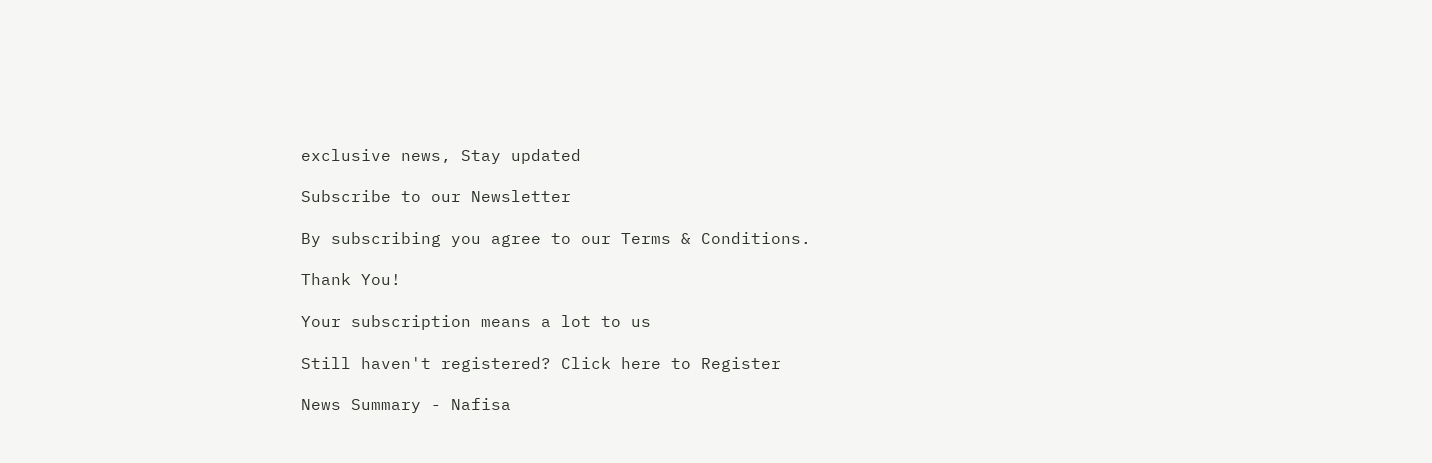exclusive news, Stay updated

Subscribe to our Newsletter

By subscribing you agree to our Terms & Conditions.

Thank You!

Your subscription means a lot to us

Still haven't registered? Click here to Register

News Summary - Nafisa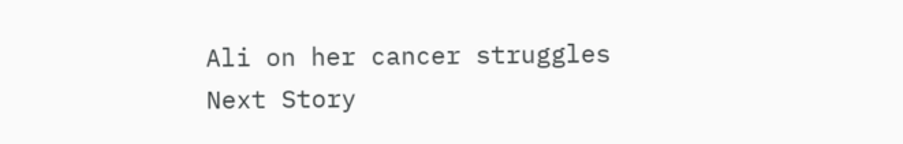Ali on her cancer struggles
Next Story